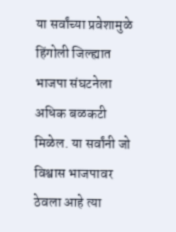या सर्वांच्या प्रवेशामुळे हिंगोली जिल्ह्यात भाजपा संघटनेला अधिक बळकटी मिळेल. या सर्वांनी जो विश्वास भाजपावर ठेवला आहे त्या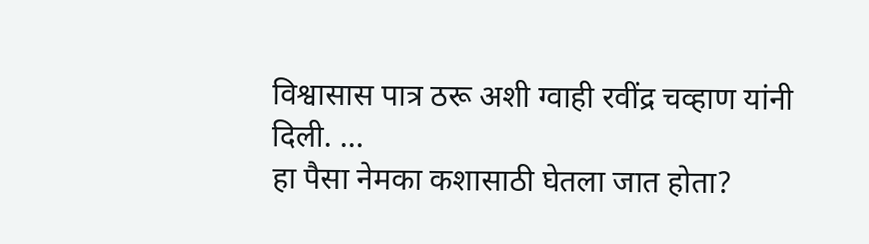विश्वासास पात्र ठरू अशी ग्वाही रवींद्र चव्हाण यांनी दिली. ...
हा पैसा नेमका कशासाठी घेतला जात होता?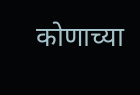कोणाच्या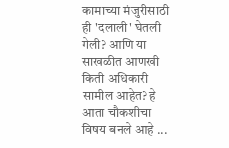कामाच्या मंजुरीसाठी ही 'दलाली' घेतली गेली? आणि या साखळीत आणखी किती अधिकारी सामील आहेत? हे आता चौकशीचा विषय बनले आहे ...